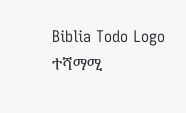Biblia Todo Logo
ተሻማሚ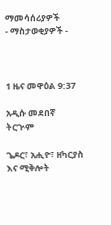ማመሳሰሪያዎች
- ማስታወቂያዎች -



1 ዜና መዋዕል 9:37

አዲሱ መደበኛ ትርጒም

ጌዶር፣ አሒዮ፣ ዘካርያስ እና ሚቅሎት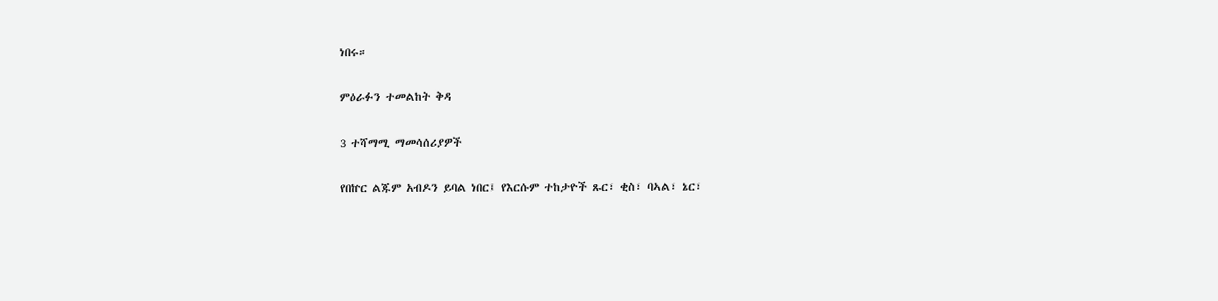ነበሩ።

ምዕራፉን ተመልከት ቅዳ

3 ተሻማሚ ማመሳሰሪያዎች

የበኵር ልጁም አብዶን ይባል ነበር፤ የእርሱም ተከታዮች ጹር፣ ቂስ፣ ባኣል፣ ኔር፣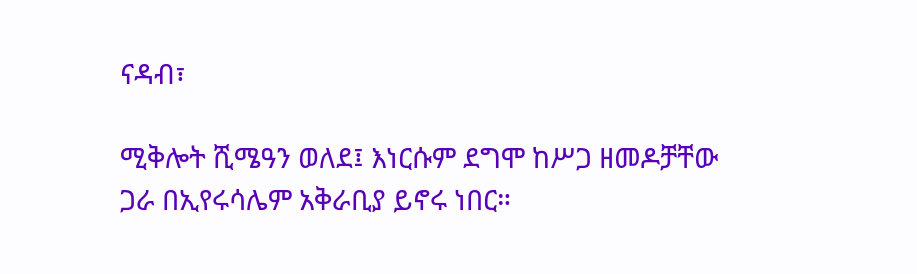ናዳብ፣

ሚቅሎት ሺሜዓን ወለደ፤ እነርሱም ደግሞ ከሥጋ ዘመዶቻቸው ጋራ በኢየሩሳሌም አቅራቢያ ይኖሩ ነበር።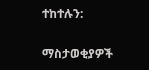ተከተሉን:

ማስታወቂያዎች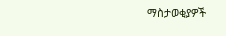ማስታወቂያዎች